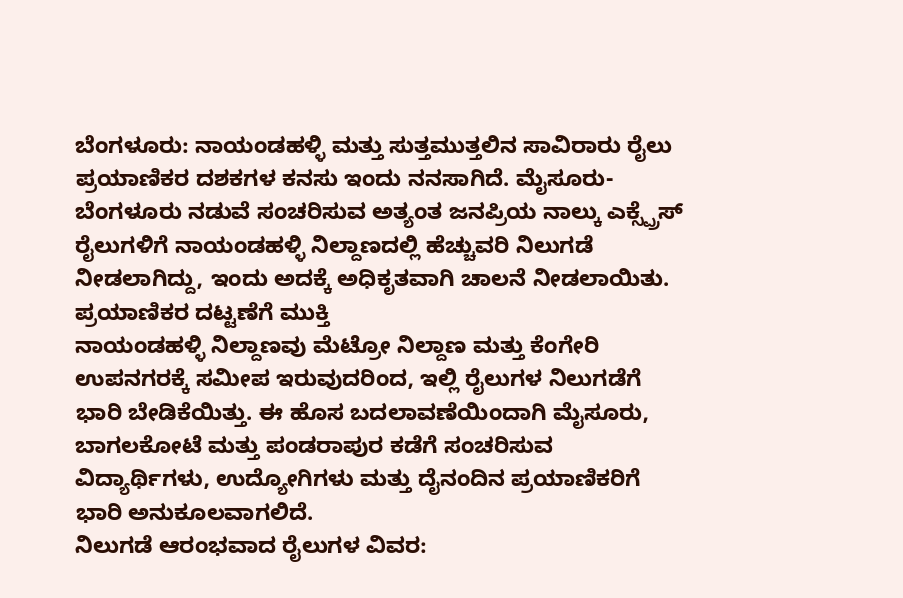ಬೆಂಗಳೂರು: ನಾಯಂಡಹಳ್ಳಿ ಮತ್ತು ಸುತ್ತಮುತ್ತಲಿನ ಸಾವಿರಾರು ರೈಲು ಪ್ರಯಾಣಿಕರ ದಶಕಗಳ ಕನಸು ಇಂದು ನನಸಾಗಿದೆ. ಮೈಸೂರು-ಬೆಂಗಳೂರು ನಡುವೆ ಸಂಚರಿಸುವ ಅತ್ಯಂತ ಜನಪ್ರಿಯ ನಾಲ್ಕು ಎಕ್ಸ್ಪ್ರೆಸ್ ರೈಲುಗಳಿಗೆ ನಾಯಂಡಹಳ್ಳಿ ನಿಲ್ದಾಣದಲ್ಲಿ ಹೆಚ್ಚುವರಿ ನಿಲುಗಡೆ ನೀಡಲಾಗಿದ್ದು, ಇಂದು ಅದಕ್ಕೆ ಅಧಿಕೃತವಾಗಿ ಚಾಲನೆ ನೀಡಲಾಯಿತು.
ಪ್ರಯಾಣಿಕರ ದಟ್ಟಣೆಗೆ ಮುಕ್ತಿ
ನಾಯಂಡಹಳ್ಳಿ ನಿಲ್ದಾಣವು ಮೆಟ್ರೋ ನಿಲ್ದಾಣ ಮತ್ತು ಕೆಂಗೇರಿ ಉಪನಗರಕ್ಕೆ ಸಮೀಪ ಇರುವುದರಿಂದ, ಇಲ್ಲಿ ರೈಲುಗಳ ನಿಲುಗಡೆಗೆ ಭಾರಿ ಬೇಡಿಕೆಯಿತ್ತು. ಈ ಹೊಸ ಬದಲಾವಣೆಯಿಂದಾಗಿ ಮೈಸೂರು, ಬಾಗಲಕೋಟೆ ಮತ್ತು ಪಂಡರಾಪುರ ಕಡೆಗೆ ಸಂಚರಿಸುವ ವಿದ್ಯಾರ್ಥಿಗಳು, ಉದ್ಯೋಗಿಗಳು ಮತ್ತು ದೈನಂದಿನ ಪ್ರಯಾಣಿಕರಿಗೆ ಭಾರಿ ಅನುಕೂಲವಾಗಲಿದೆ.
ನಿಲುಗಡೆ ಆರಂಭವಾದ ರೈಲುಗಳ ವಿವರ: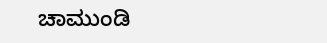ಚಾಮುಂಡಿ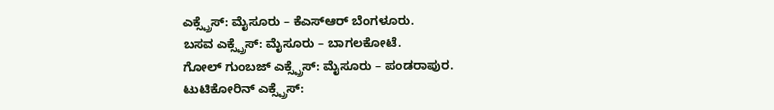ಎಕ್ಸ್ಪ್ರೆಸ್: ಮೈಸೂರು – ಕೆಎಸ್ಆರ್ ಬೆಂಗಳೂರು.
ಬಸವ ಎಕ್ಸ್ಪ್ರೆಸ್: ಮೈಸೂರು – ಬಾಗಲಕೋಟೆ.
ಗೋಲ್ ಗುಂಬಜ್ ಎಕ್ಸ್ಪ್ರೆಸ್: ಮೈಸೂರು – ಪಂಡರಾಪುರ.
ಟುಟಿಕೋರಿನ್ ಎಕ್ಸ್ಪ್ರೆಸ್: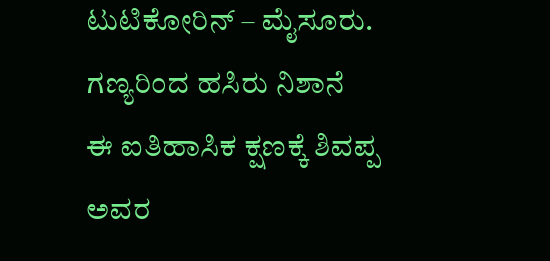ಟುಟಿಕೋರಿನ್ – ಮೈಸೂರು.
ಗಣ್ಯರಿಂದ ಹಸಿರು ನಿಶಾನೆ
ಈ ಐತಿಹಾಸಿಕ ಕ್ಷಣಕ್ಕೆ ಶಿವಪ್ಪ ಅವರ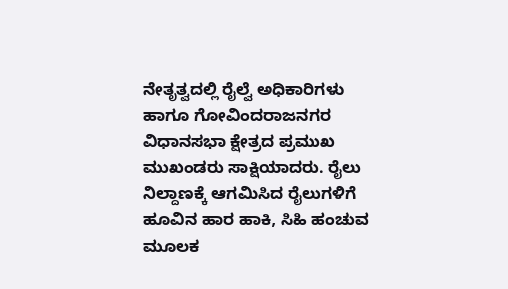ನೇತೃತ್ವದಲ್ಲಿ ರೈಲ್ವೆ ಅಧಿಕಾರಿಗಳು ಹಾಗೂ ಗೋವಿಂದರಾಜನಗರ ವಿಧಾನಸಭಾ ಕ್ಷೇತ್ರದ ಪ್ರಮುಖ ಮುಖಂಡರು ಸಾಕ್ಷಿಯಾದರು. ರೈಲು ನಿಲ್ದಾಣಕ್ಕೆ ಆಗಮಿಸಿದ ರೈಲುಗಳಿಗೆ ಹೂವಿನ ಹಾರ ಹಾಕಿ, ಸಿಹಿ ಹಂಚುವ ಮೂಲಕ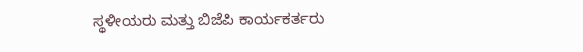ಸ್ಥಳೀಯರು ಮತ್ತು ಬಿಜೆಪಿ ಕಾರ್ಯಕರ್ತರು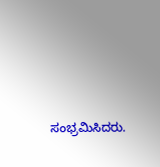ಸಂಭ್ರಮಿಸಿದರು.